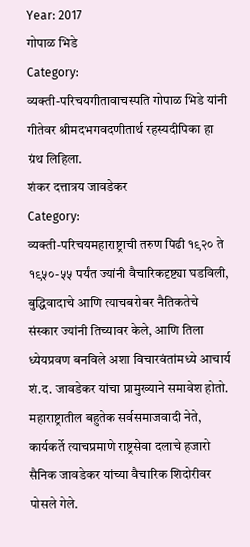Year: 2017
गोपाळ भिडे
Category:
व्यक्ती-परिचयगीतावाचस्पति गोपाळ भिडे यांनी गीतेवर श्रीमदभगवदणीतार्थ रहस्यदीपिका हा ग्रंथ लिहिला.
शंकर दत्तात्रय जावडेकर
Category:
व्यक्ती-परिचयमहाराष्ट्राची तरुण पिढी १९२० ते १९५०-५५ पर्यंत ज्यांनी वैचारिकदृष्ट्या घडविली, बुद्धिवादाचे आणि त्याचबरोबर नैतिकतेचे संस्कार ज्यांनी तिच्यावर केले, आणि तिला ध्येयप्रवण बनविले अशा विचारवंतांमध्ये आचार्य शं.द. जावडेकर यांचा प्रामुख्याने समावेश होतो. महाराष्ट्रातील बहुतेक सर्वसमाजवादी नेते, कार्यकर्ते त्याचप्रमाणे राष्ट्रसेवा दलाचे हजारो सैनिक जावडेकर यांच्या वैचारिक शिदोरीवर पोसले गेले.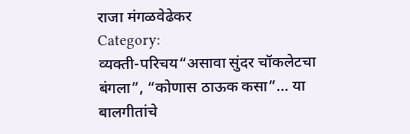राजा मंगळवेढेकर
Category:
व्यक्ती-परिचय“असावा सुंदर चॉकलेटचा बंगला”, “कोणास ठाऊक कसा”… या बालगीतांचे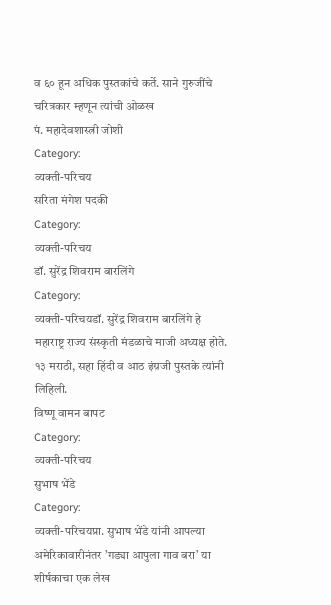व ६० हून अधिक पुस्तकांचे कर्ते. साने गुरुजींचे चरित्रकार म्हणून त्यांची ओळख
पं. महादेवशास्त्री जोशी
Category:
व्यक्ती-परिचय
सरिता मंगेश पदकी
Category:
व्यक्ती-परिचय
डॉ. सुरेंद्र शिवराम बारलिंगे
Category:
व्यक्ती-परिचयडॉ. सुरेंद्र शिवराम बारलिंगे हे महाराष्ट्र राज्य संस्कृती मंडळाचे माजी अध्यक्ष होते. १३ मराठी, सहा हिंदी व आठ इंग्रजी पुस्तके त्यांनी लिहिली.
विष्णू वामन बापट
Category:
व्यक्ती-परिचय
सुभाष भेंडे
Category:
व्यक्ती-परिचयप्रा. सुभाष भेंडे यांनी आपल्या अमेरिकावारीनंतर ’गड्या आपुला गाव बरा’ या शीर्षकाचा एक लेख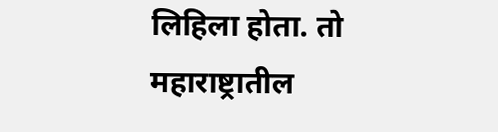लिहिला होता. तो महाराष्ट्रातील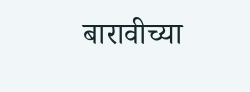बारावीच्या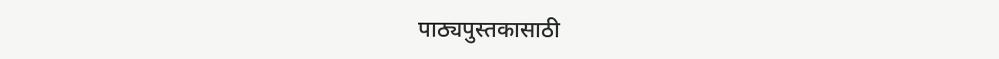पाठ्यपुस्तकासाठी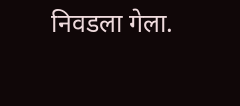निवडला गेला.